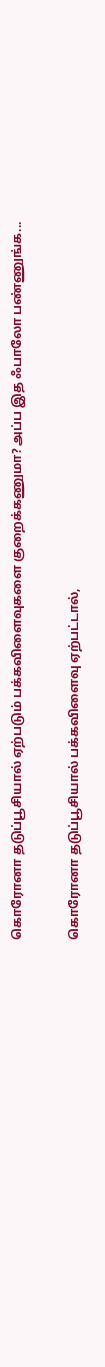கொரோனா தடுப்பூசியால் ஏற்படும் பக்கவிளைவுகளை குறைக்கணுமா? அப்ப இத ஃபாலோ பண்ணுங்க...

கொரோனா தடுப்பூசியால் பக்கவிளைவு ஏற்பட்டால்,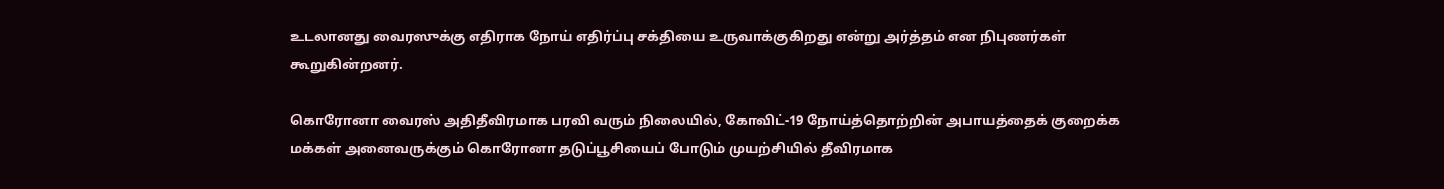உடலானது வைரஸுக்கு எதிராக நோய் எதிர்ப்பு சக்தியை உருவாக்குகிறது என்று அர்த்தம் என நிபுணர்கள் கூறுகின்றனர்.

கொரோனா வைரஸ் அதிதீவிரமாக பரவி வரும் நிலையில், கோவிட்-19 நோய்த்தொற்றின் அபாயத்தைக் குறைக்க மக்கள் அனைவருக்கும் கொரோனா தடுப்பூசியைப் போடும் முயற்சியில் தீவிரமாக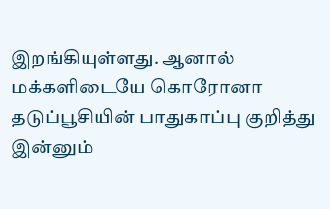இறங்கியுள்ளது. ஆனால் மக்களிடையே கொரோனா தடுப்பூசியின் பாதுகாப்பு குறித்து இன்னும்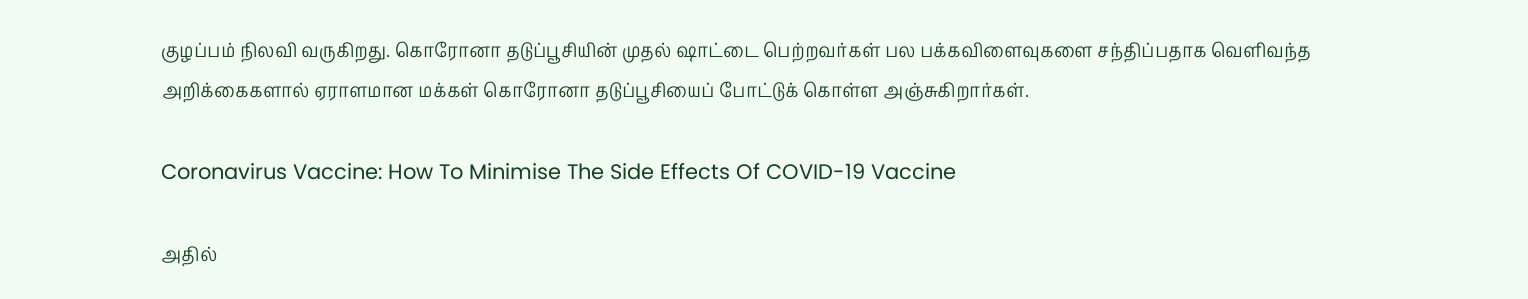குழப்பம் நிலவி வருகிறது. கொரோனா தடுப்பூசியின் முதல் ஷாட்டை பெற்றவர்கள் பல பக்கவிளைவுகளை சந்திப்பதாக வெளிவந்த அறிக்கைகளால் ஏராளமான மக்கள் கொரோனா தடுப்பூசியைப் போட்டுக் கொள்ள அஞ்சுகிறார்கள்.

Coronavirus Vaccine: How To Minimise The Side Effects Of COVID-19 Vaccine

அதில்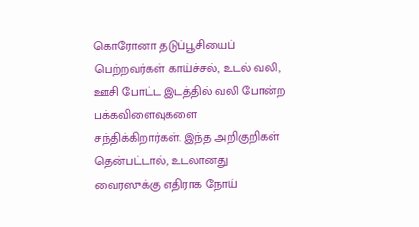கொரோனா தடுப்பூசியைப் பெற்றவர்கள் காய்ச்சல், உடல் வலி, ஊசி போட்ட இடத்தில் வலி போன்ற பக்கவிளைவுகளை சந்திக்கிறார்கள். இந்த அறிகுறிகள் தென்பட்டால், உடலானது வைரஸுக்கு எதிராக நோய்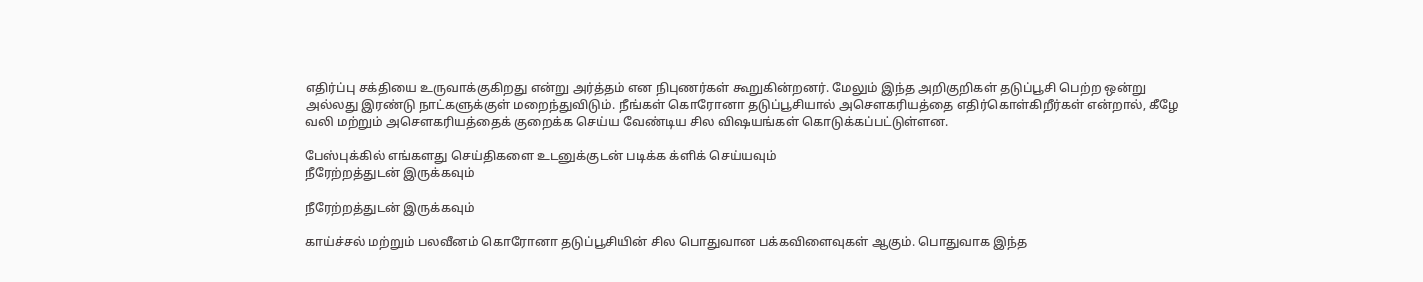எதிர்ப்பு சக்தியை உருவாக்குகிறது என்று அர்த்தம் என நிபுணர்கள் கூறுகின்றனர். மேலும் இந்த அறிகுறிகள் தடுப்பூசி பெற்ற ஒன்று அல்லது இரண்டு நாட்களுக்குள் மறைந்துவிடும். நீங்கள் கொரோனா தடுப்பூசியால் அசௌகரியத்தை எதிர்கொள்கிறீர்கள் என்றால், கீழே வலி மற்றும் அசௌகரியத்தைக் குறைக்க செய்ய வேண்டிய சில விஷயங்கள் கொடுக்கப்பட்டுள்ளன.

பேஸ்புக்கில் எங்களது செய்திகளை உடனுக்குடன் படிக்க க்ளிக் செய்யவும்
நீரேற்றத்துடன் இருக்கவும்

நீரேற்றத்துடன் இருக்கவும்

காய்ச்சல் மற்றும் பலவீனம் கொரோனா தடுப்பூசியின் சில பொதுவான பக்கவிளைவுகள் ஆகும். பொதுவாக இந்த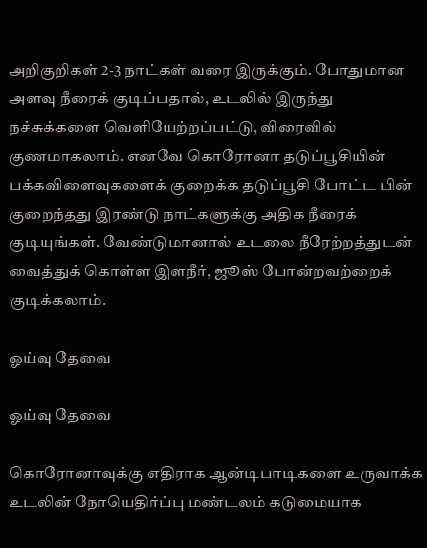அறிகுறிகள் 2-3 நாட்கள் வரை இருக்கும். போதுமான அளவு நீரைக் குடிப்பதால், உடலில் இருந்து நச்சுக்களை வெளியேற்றப்பட்டு, விரைவில் குணமாகலாம். எனவே கொரோனா தடுப்பூசியின் பக்கவிளைவுகளைக் குறைக்க தடுப்பூசி போட்ட பின் குறைந்தது இரண்டு நாட்களுக்கு அதிக நீரைக் குடியுங்கள். வேண்டுமானால் உடலை நீரேற்றத்துடன் வைத்துக் கொள்ள இளநீர், ஜூஸ் போன்றவற்றைக் குடிக்கலாம்.

ஓய்வு தேவை

ஓய்வு தேவை

கொரோனாவுக்கு எதிராக ஆன்டிபாடிகளை உருவாக்க உடலின் நோயெதிர்ப்பு மண்டலம் கடுமையாக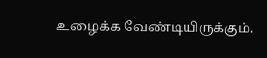உழைக்க வேண்டியிருக்கும்.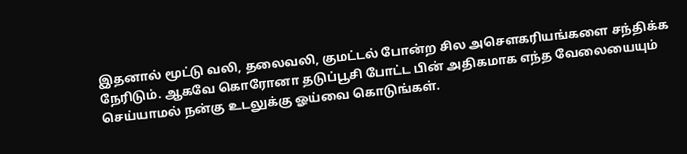இதனால் மூட்டு வலி, தலைவலி, குமட்டல் போன்ற சில அசௌகரியங்களை சந்திக்க நேரிடும். ஆகவே கொரோனா தடுப்பூசி போட்ட பின் அதிகமாக எந்த வேலையையும் செய்யாமல் நன்கு உடலுக்கு ஓய்வை கொடுங்கள்.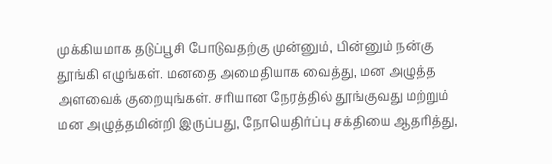முக்கியமாக தடுப்பூசி போடுவதற்கு முன்னும், பின்னும் நன்கு தூங்கி எழுங்கள். மனதை அமைதியாக வைத்து, மன அழுத்த அளவைக் குறையுங்கள். சரியான நேரத்தில் தூங்குவது மற்றும் மன அழுத்தமின்றி இருப்பது, நோயெதிர்ப்பு சக்தியை ஆதரித்து,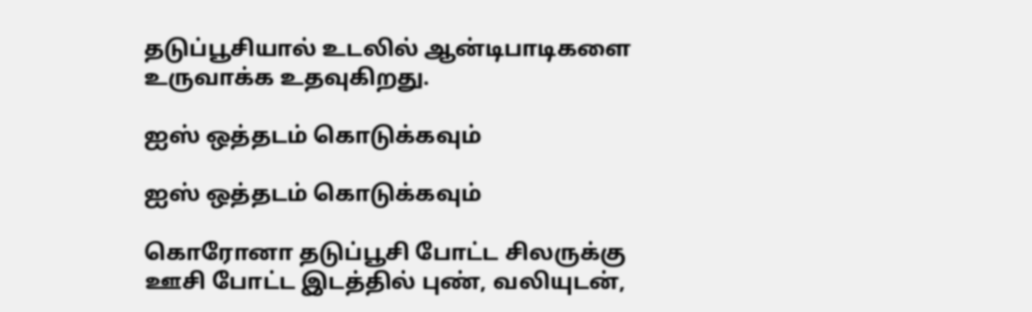தடுப்பூசியால் உடலில் ஆன்டிபாடிகளை உருவாக்க உதவுகிறது.

ஐஸ் ஒத்தடம் கொடுக்கவும்

ஐஸ் ஒத்தடம் கொடுக்கவும்

கொரோனா தடுப்பூசி போட்ட சிலருக்கு ஊசி போட்ட இடத்தில் புண், வலியுடன்,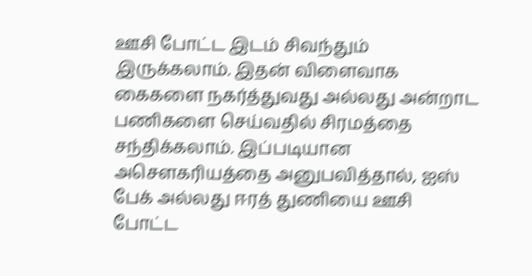ஊசி போட்ட இடம் சிவந்தும் இருக்கலாம். இதன் விளைவாக கைகளை நகர்த்துவது அல்லது அன்றாட பணிகளை செய்வதில் சிரமத்தை சந்திக்கலாம். இப்படியான அசௌகரியத்தை அனுபவித்தால், ஐஸ் பேக் அல்லது ஈரத் துணியை ஊசி போட்ட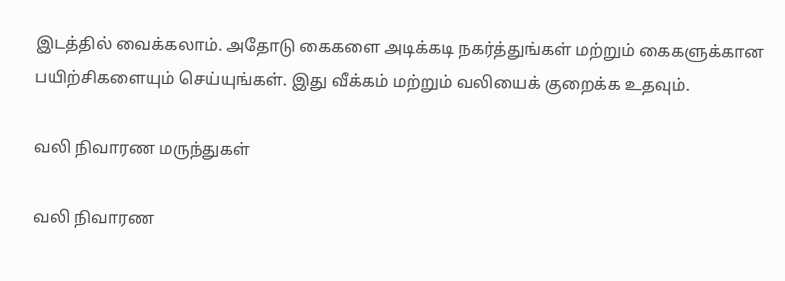இடத்தில் வைக்கலாம். அதோடு கைகளை அடிக்கடி நகர்த்துங்கள் மற்றும் கைகளுக்கான பயிற்சிகளையும் செய்யுங்கள். இது வீக்கம் மற்றும் வலியைக் குறைக்க உதவும்.

வலி நிவாரண மருந்துகள்

வலி நிவாரண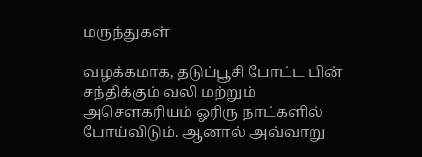மருந்துகள்

வழக்கமாக, தடுப்பூசி போட்ட பின் சந்திக்கும் வலி மற்றும் அசௌகரியம் ஓரிரு நாட்களில் போய்விடும். ஆனால் அவ்வாறு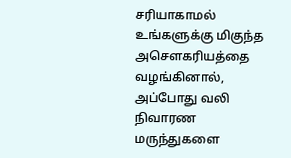சரியாகாமல் உங்களுக்கு மிகுந்த அசௌகரியத்தை வழங்கினால், அப்போது வலி நிவாரண மருந்துகளை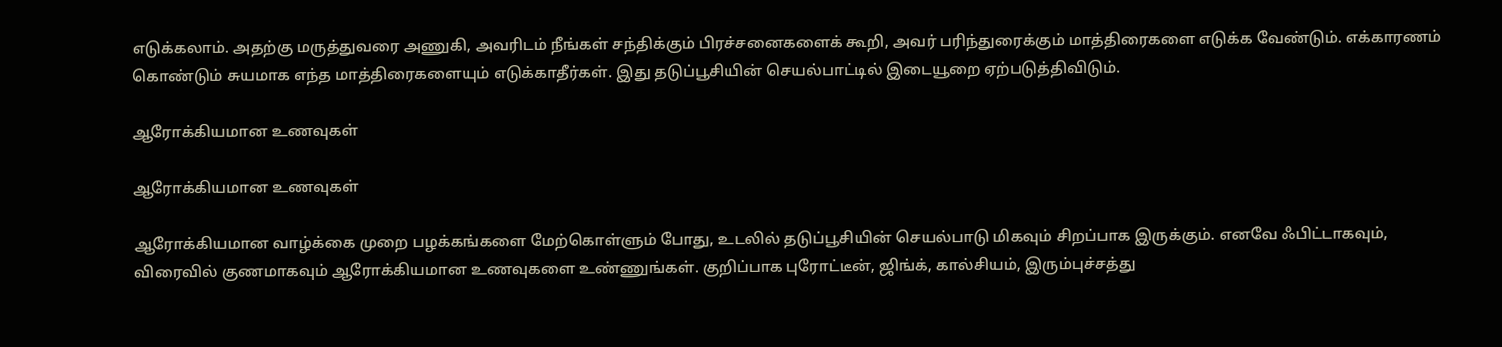எடுக்கலாம். அதற்கு மருத்துவரை அணுகி, அவரிடம் நீங்கள் சந்திக்கும் பிரச்சனைகளைக் கூறி, அவர் பரிந்துரைக்கும் மாத்திரைகளை எடுக்க வேண்டும். எக்காரணம் கொண்டும் சுயமாக எந்த மாத்திரைகளையும் எடுக்காதீர்கள். இது தடுப்பூசியின் செயல்பாட்டில் இடையூறை ஏற்படுத்திவிடும்.

ஆரோக்கியமான உணவுகள்

ஆரோக்கியமான உணவுகள்

ஆரோக்கியமான வாழ்க்கை முறை பழக்கங்களை மேற்கொள்ளும் போது, உடலில் தடுப்பூசியின் செயல்பாடு மிகவும் சிறப்பாக இருக்கும். எனவே ஃபிட்டாகவும், விரைவில் குணமாகவும் ஆரோக்கியமான உணவுகளை உண்ணுங்கள். குறிப்பாக புரோட்டீன், ஜிங்க், கால்சியம், இரும்புச்சத்து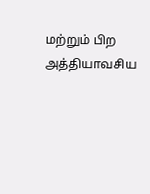மற்றும் பிற அத்தியாவசிய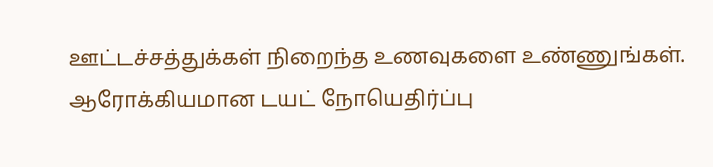ஊட்டச்சத்துக்கள் நிறைந்த உணவுகளை உண்ணுங்கள். ஆரோக்கியமான டயட் நோயெதிர்ப்பு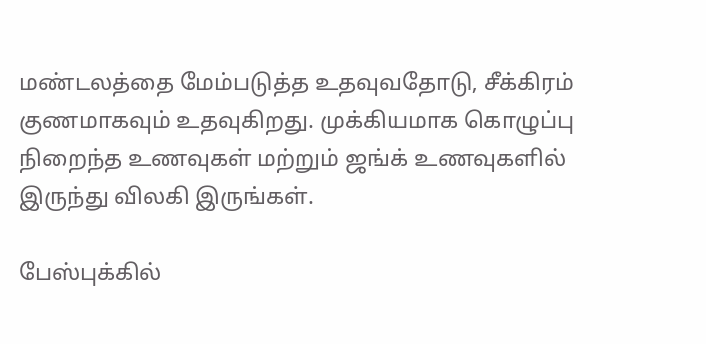மண்டலத்தை மேம்படுத்த உதவுவதோடு, சீக்கிரம் குணமாகவும் உதவுகிறது. முக்கியமாக கொழுப்பு நிறைந்த உணவுகள் மற்றும் ஜங்க் உணவுகளில் இருந்து விலகி இருங்கள்.

பேஸ்புக்கில்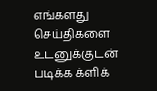எங்களது செய்திகளை உடனுக்குடன் படிக்க க்ளிக்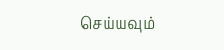செய்யவும்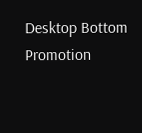Desktop Bottom Promotion